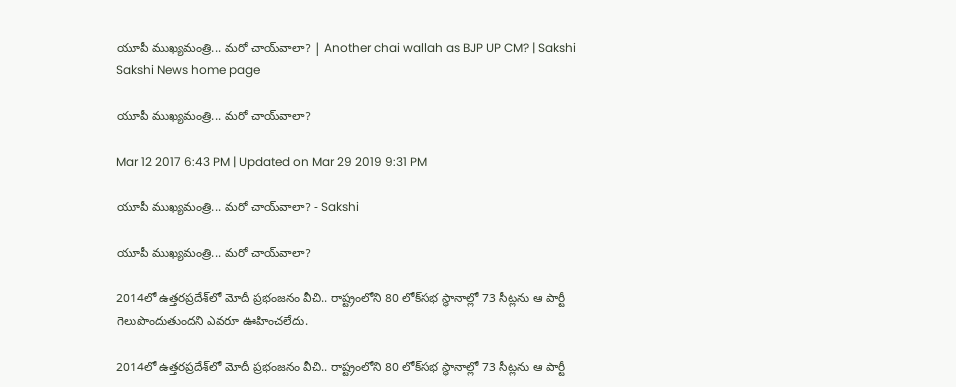యూపీ ముఖ్యమంత్రి... మరో చాయ్‌వాలా? | Another chai wallah as BJP UP CM? | Sakshi
Sakshi News home page

యూపీ ముఖ్యమంత్రి... మరో చాయ్‌వాలా?

Mar 12 2017 6:43 PM | Updated on Mar 29 2019 9:31 PM

యూపీ ముఖ్యమంత్రి... మరో చాయ్‌వాలా? - Sakshi

యూపీ ముఖ్యమంత్రి... మరో చాయ్‌వాలా?

2014లో ఉత్తరప్రదేశ్‌లో మోదీ ప్రభంజనం వీచి.. రాష్ట్రంలోని 80 లోక్‌సభ స్థానాల్లో 73 సీట్లను ఆ పార్టీ గెలుపొందుతుందని ఎవరూ ఊహించలేదు.

2014లో ఉత్తరప్రదేశ్‌లో మోదీ ప్రభంజనం వీచి.. రాష్ట్రంలోని 80 లోక్‌సభ స్థానాల్లో 73 సీట్లను ఆ పార్టీ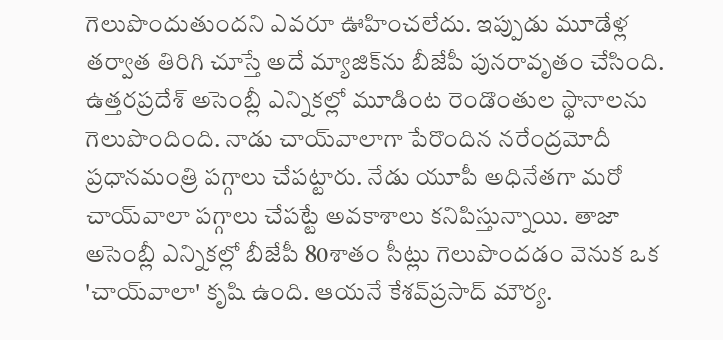గెలుపొందుతుందని ఎవరూ ఊహించలేదు. ఇప్పుడు మూడేళ్ల తర్వాత తిరిగి చూస్తే అదే మ్యాజిక్‌ను బీజేపీ పునరావృతం చేసింది. ఉత్తరప్రదేశ్‌ అసెంబ్లీ ఎన్నికల్లో మూడింట రెండొంతుల స్థానాలను గెలుపొందింది. నాడు చాయ్‌వాలాగా పేరొందిన నరేంద్రమోదీ ప్రధానమంత్రి పగ్గాలు చేపట్టారు. నేడు యూపీ అధినేతగా మరో చాయ్‌వాలా పగ్గాలు చేపట్టే అవకాశాలు కనిపిస్తున్నాయి. తాజా అసెంబ్లీ ఎన్నికల్లో బీజేపీ 80శాతం సీట్లు గెలుపొందడం వెనుక ఒక 'చాయ్‌వాలా' కృషి ఉంది. ఆయనే కేశవ్‌ప్రసాద్‌ మౌర్య.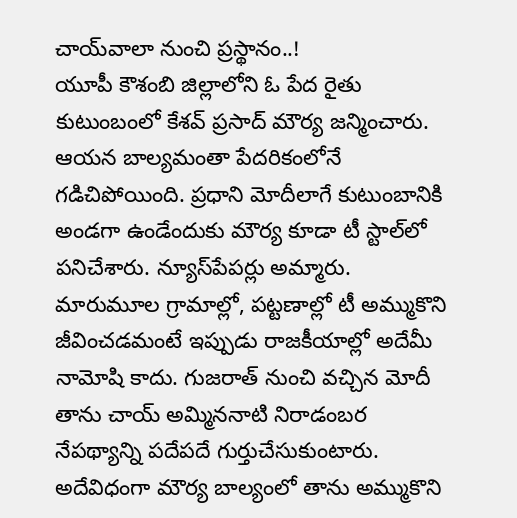చాయ్‌వాలా నుంచి ప్రస్థానం..!
యూపీ కౌశంబి జిల్లాలోని ఓ పేద రైతు కుటుంబంలో కేశవ్‌ ప్రసాద్‌ మౌర్య జన్మించారు. ఆయన బాల్యమంతా పేదరికంలోనే గడిచిపోయింది. ప్రధాని మోదీలాగే కుటుంబానికి అండగా ఉండేందుకు మౌర్య కూడా టీ స్టాల్‌లో పనిచేశారు. న్యూస్‌పేపర్లు అమ్మారు. మారుమూల గ్రామాల్లో, పట్టణాల్లో టీ అమ్ముకొని జీవించడమంటే ఇప్పుడు రాజకీయాల్లో అదేమీ నామోషి కాదు. గుజరాత్‌ నుంచి వచ్చిన మోదీ తాను చాయ్‌ అమ్మిననాటి నిరాడంబర నేపథ్యాన్ని పదేపదే గుర్తుచేసుకుంటారు. అదేవిధంగా మౌర్య బాల్యంలో తాను అమ్ముకొని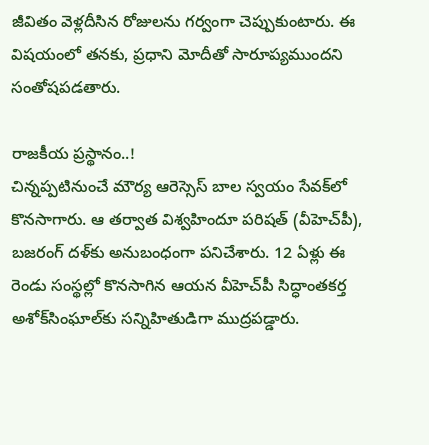జీవితం వెళ్లదీసిన రోజులను గర్వంగా చెప్పుకుంటారు. ఈ విషయంలో తనకు, ప్రధాని మోదీతో సారూప్యముందని సంతోషపడతారు.

రాజకీయ ప్రస్థానం..!
చిన్నప్పటినుంచే మౌర్య ఆరెస్సెస్‌ బాల స్వయం సేవక్‌లో కొనసాగారు. ఆ తర్వాత విశ్వహిందూ పరిషత్‌ (వీహెచ్‌పీ), బజరంగ్‌ దళ్‌కు అనుబంధంగా పనిచేశారు. 12 ఏళ్లు ఈ రెండు సంస్థల్లో కొనసాగిన ఆయన వీహెచ్‌పీ సిద్ధాంతకర్త అశోక్‌సింఘాల్‌కు సన్నిహితుడిగా ముద్రపడ్డారు.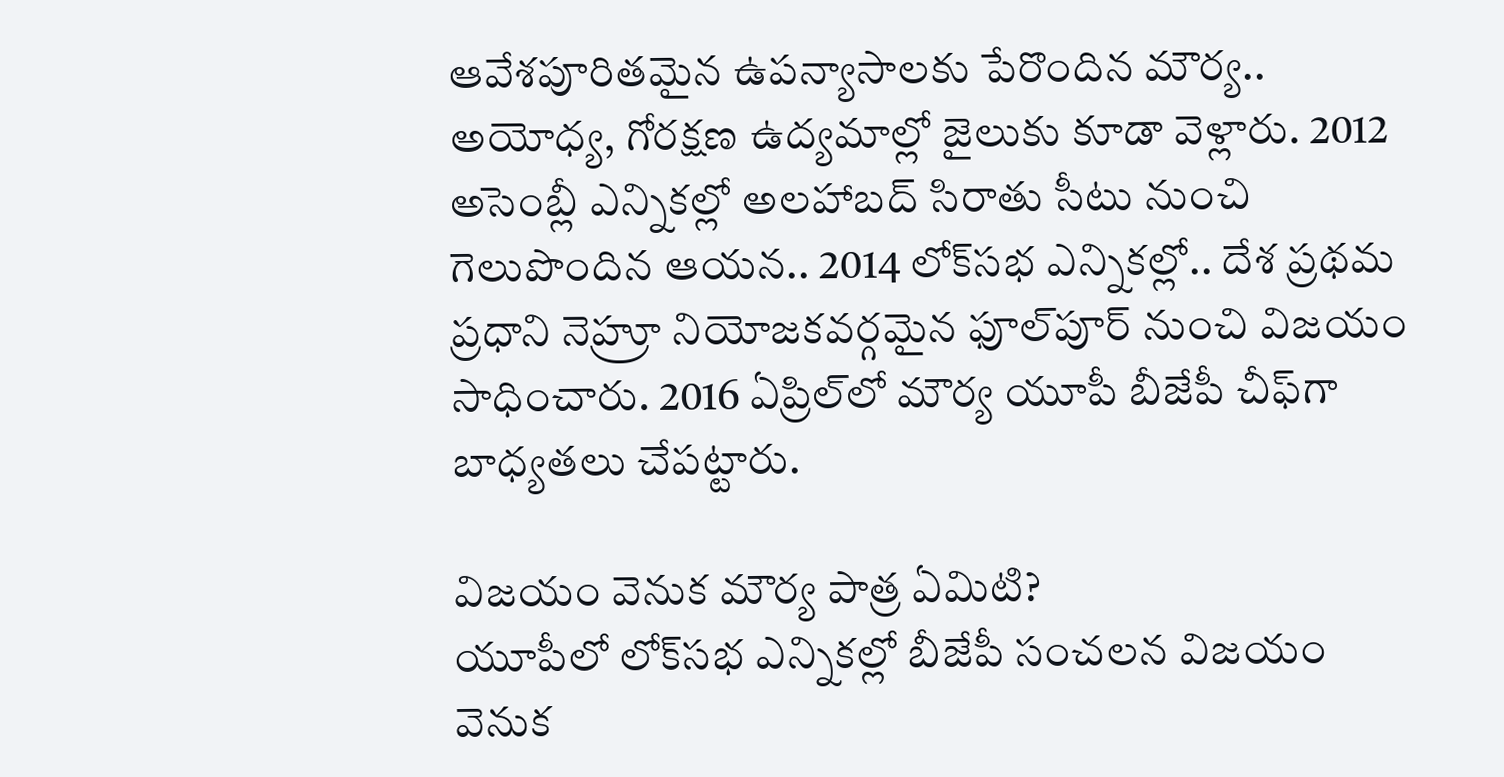ఆవేశపూరితమైన ఉపన్యాసాలకు పేరొందిన మౌర్య.. అయోధ్య, గోరక్షణ ఉద్యమాల్లో జైలుకు కూడా వెళ్లారు. 2012 అసెంబ్లీ ఎన్నికల్లో అలహాబద్‌ సిరాతు సీటు నుంచి గెలుపొందిన ఆయన.. 2014 లోక్‌సభ ఎన్నికల్లో.. దేశ ప్రథమ ప్రధాని నెహ్రూ నియోజకవర్గమైన ఫూల్‌పూర్‌ నుంచి విజయం సాధించారు. 2016 ఏప్రిల్‌లో మౌర్య యూపీ బీజేపీ చీఫ్‌గా బాధ్యతలు చేపట్టారు.

విజయం వెనుక మౌర్య పాత్ర ఏమిటి?
యూపీలో లోక్‌సభ ఎన్నికల్లో బీజేపీ సంచలన విజయం వెనుక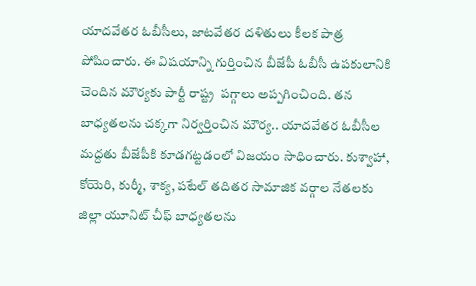యాదవేతర ఓబీసీలు, జాటవేతర దళితులు కీలక పాత్ర పోషించారు. ఈ విషయాన్ని గుర్తించిన బీజేపీ ఓబీసీ ఉపకులానికి చెందిన మౌర్యకు పార్టీ రాష్ట్ర  పగ్గాలు అప్పగించింది. తన బాధ్యతలను చక్కగా నిర్వర్తించిన మౌర్య.. యాదవేతర ఓబీసీల మద్దతు బీజేపీకి కూడగట్టడంలో విజయం సాధించారు. కుశ్వాహా, కోయెరి, కుర్మీ, శాక్య, పటేల్‌ తదితర సామాజిక వర్గాల నేతలకు జిల్లా యూనిట్‌ చీఫ్‌ బాధ్యతలను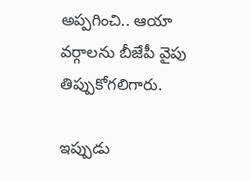అప్పగించి.. ఆయా వర్గాలను బీజేపీ వైపు తిప్పుకోగలిగారు.

ఇప్పుడు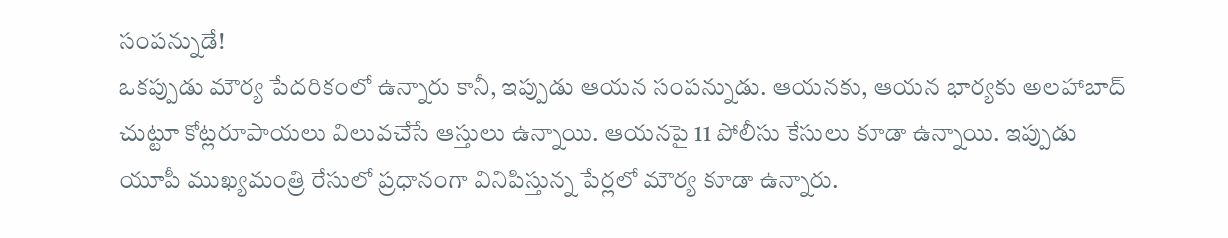సంపన్నుడే!
ఒకప్పుడు మౌర్య పేదరికంలో ఉన్నారు కానీ, ఇప్పుడు ఆయన సంపన్నుడు. ఆయనకు, ఆయన భార్యకు అలహాబాద్‌ చుట్టూ కోట్లరూపాయలు విలువచేసే ఆస్తులు ఉన్నాయి. ఆయనపై 11 పోలీసు కేసులు కూడా ఉన్నాయి. ఇప్పుడు యూపీ ముఖ్యమంత్రి రేసులో ప్రధానంగా వినిపిస్తున్న పేర్లలో మౌర్య కూడా ఉన్నారు.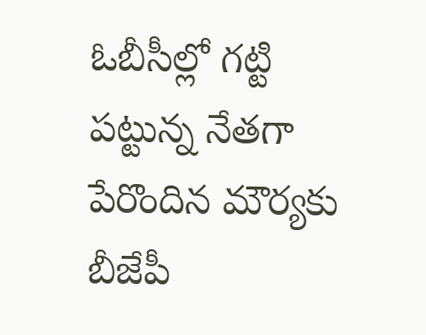ఓబీసీల్లో గట్టి పట్టున్న నేతగా పేరొందిన మౌర్యకు బీజేపీ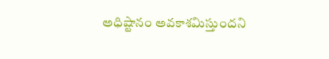అధిష్టానం అవకాశమిస్తుందని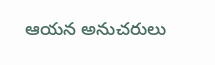ఆయన అనుచరులు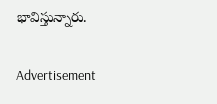భావిస్తున్నారు.

Advertisement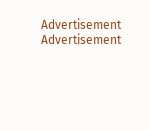Advertisement
Advertisement